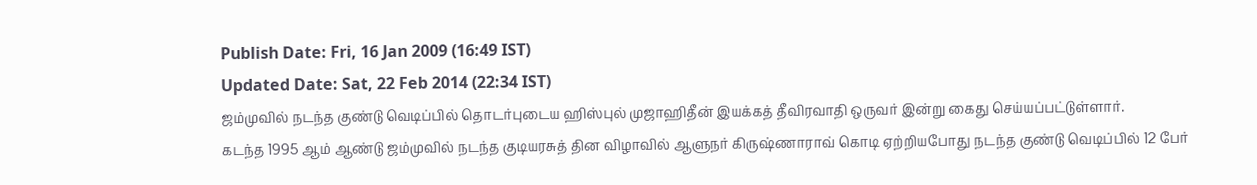Publish Date: Fri, 16 Jan 2009 (16:49 IST)
Updated Date: Sat, 22 Feb 2014 (22:34 IST)
ஜம்முவில் நடந்த குண்டு வெடிப்பில் தொடர்புடைய ஹிஸ்புல் முஜாஹிதீன் இயக்கத் தீவிரவாதி ஒருவர் இன்று கைது செய்யப்பட்டுள்ளார்.
கடந்த 1995 ஆம் ஆண்டு ஜம்முவில் நடந்த குடியரசுத் தின விழாவில் ஆளுநர் கிருஷ்ணாராவ் கொடி ஏற்றியபோது நடந்த குண்டு வெடிப்பில் 12 பேர்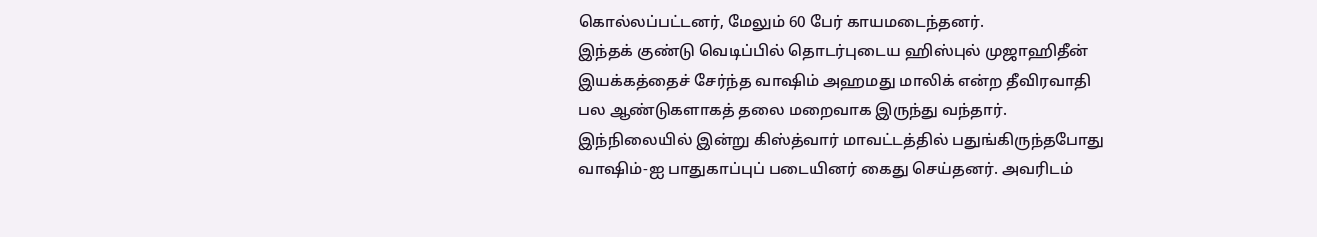கொல்லப்பட்டனர், மேலும் 60 பேர் காயமடைந்தனர்.
இந்தக் குண்டு வெடிப்பில் தொடர்புடைய ஹிஸ்புல் முஜாஹிதீன் இயக்கத்தைச் சேர்ந்த வாஷிம் அஹமது மாலிக் என்ற தீவிரவாதி பல ஆண்டுகளாகத் தலை மறைவாக இருந்து வந்தார்.
இந்நிலையில் இன்று கிஸ்த்வார் மாவட்டத்தில் பதுங்கிருந்தபோது வாஷிம்-ஐ பாதுகாப்புப் படையினர் கைது செய்தனர். அவரிடம்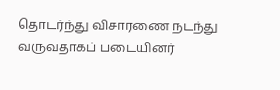தொடர்ந்து விசாரணை நடந்து வருவதாகப் படையினர்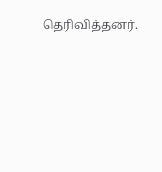தெரிவித்தனர்.